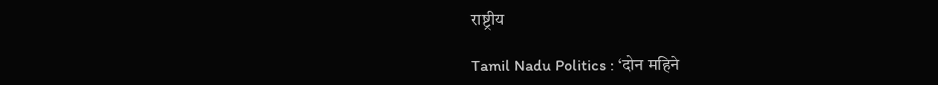राष्ट्रीय

Tamil Nadu Politics : ‘दोन महिने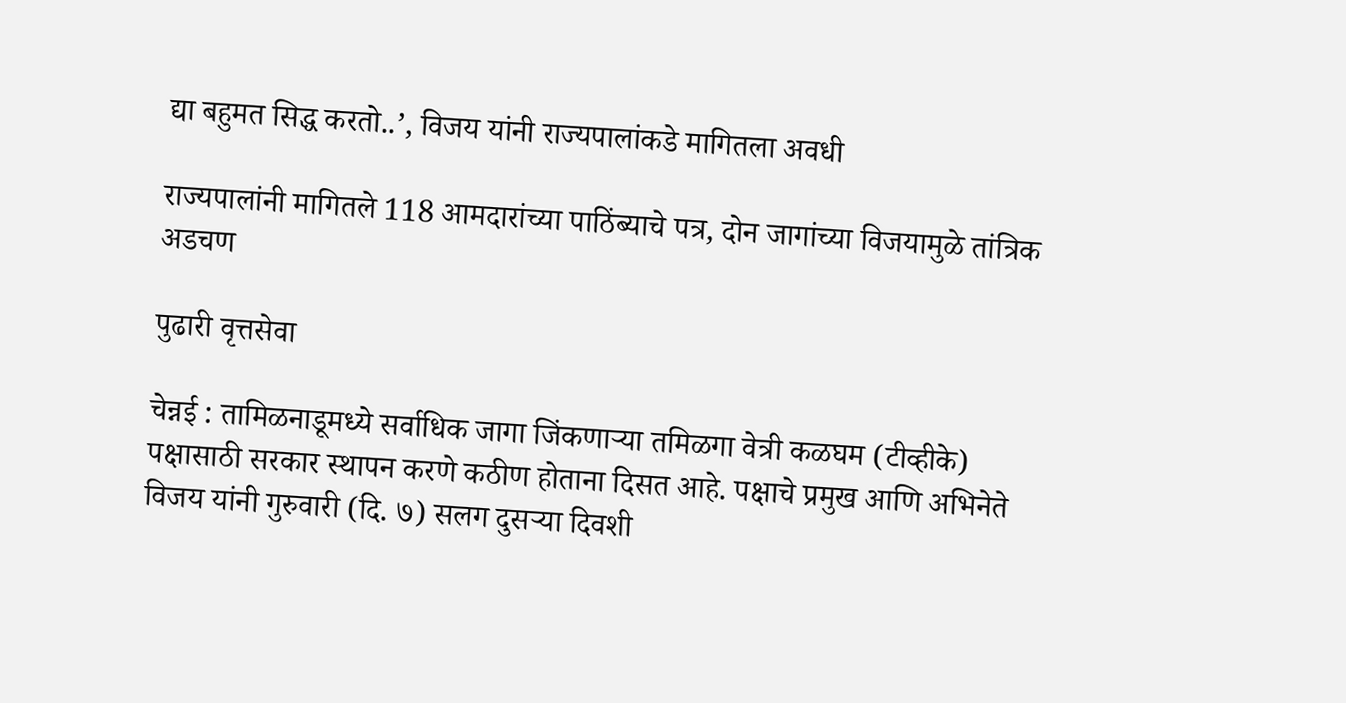द्या बहुमत सिद्ध करतो..’, विजय यांनी राज्यपालांकडे मागितला अवधी

राज्यपालांनी मागितले 118 आमदारांच्या पाठिंब्याचे पत्र, दोन जागांच्या विजयामुळे तांत्रिक अडचण

पुढारी वृत्तसेवा

चेन्नई : तामिळनाडूमध्ये सर्वाधिक जागा जिंकणाऱ्या तमिळगा वेत्री कळघम (टीव्हीके) पक्षासाठी सरकार स्थापन करणे कठीण होताना दिसत आहे. पक्षाचे प्रमुख आणि अभिनेते विजय यांनी गुरुवारी (दि. ७) सलग दुसऱ्या दिवशी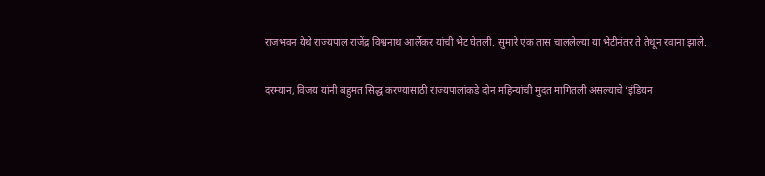राजभवन येथे राज्यपाल राजेंद्र विश्वनाथ आर्लेकर यांची भेट घेतली. सुमारे एक तास चाललेल्या या भेटीनंतर ते तेथून रवाना झाले.

दरम्यान, विजय यांनी बहुमत सिद्ध करण्यासाठी राज्यपालांकडे दोन महिन्यांची मुदत मागितली असल्याचे ‘इंडियन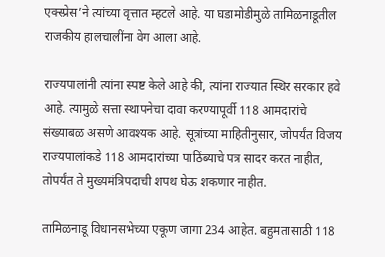एक्स्प्रेस’ने त्यांच्या वृत्तात म्हटले आहे. या घडामोडीमुळे तामिळनाडूतील राजकीय हालचालींना वेग आला आहे.

राज्यपालांनी त्यांना स्पष्ट केले आहे की, त्यांना राज्यात स्थिर सरकार हवे आहे. त्यामुळे सत्ता स्थापनेचा दावा करण्यापूर्वी 118 आमदारांचे संख्याबळ असणे आवश्यक आहे. सूत्रांच्या माहितीनुसार, जोपर्यंत विजय राज्यपालांकडे 118 आमदारांच्या पाठिंब्याचे पत्र सादर करत नाहीत, तोपर्यंत ते मुख्यमंत्रिपदाची शपथ घेऊ शकणार नाहीत.

तामिळनाडू विधानसभेच्या एकूण जागा 234 आहेत. बहुमतासाठी 118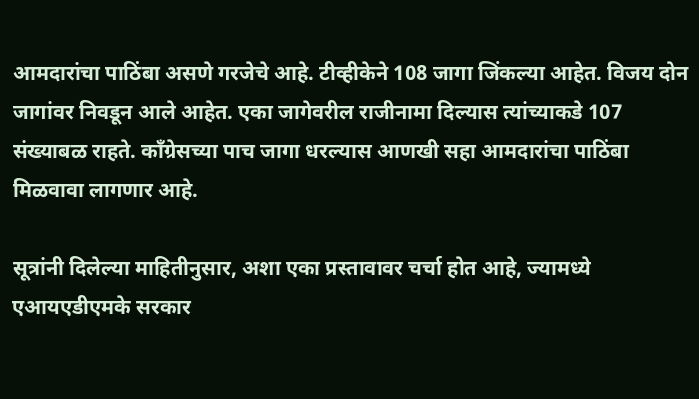आमदारांचा पाठिंबा असणे गरजेचे आहे. टीव्हीकेने 108 जागा जिंकल्या आहेत. विजय दोन जागांवर निवडून आले आहेत. एका जागेवरील राजीनामा दिल्यास त्यांच्याकडे 107 संख्याबळ राहते. काँग्रेसच्या पाच जागा धरल्यास आणखी सहा आमदारांचा पाठिंबा मिळवावा लागणार आहे.

सूत्रांनी दिलेल्या माहितीनुसार, अशा एका प्रस्तावावर चर्चा होत आहे, ज्यामध्ये एआयएडीएमके सरकार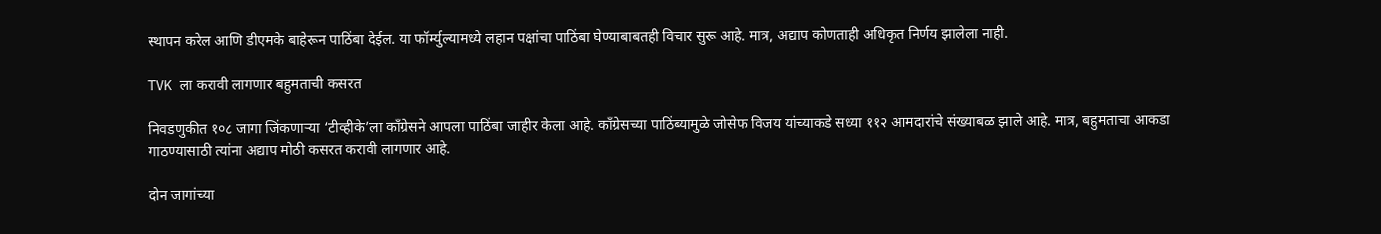स्थापन करेल आणि डीएमके बाहेरून पाठिंबा देईल. या फॉर्म्युल्यामध्ये लहान पक्षांचा पाठिंबा घेण्याबाबतही विचार सुरू आहे. मात्र, अद्याप कोणताही अधिकृत निर्णय झालेला नाही.

TVK ला करावी लागणार बहुमताची कसरत

निवडणुकीत १०८ जागा जिंकणाऱ्या ‘टीव्हीके’ला काँग्रेसने आपला पाठिंबा जाहीर केला आहे. काँग्रेसच्या पाठिंब्यामुळे जोसेफ विजय यांच्याकडे सध्या ११२ आमदारांचे संख्याबळ झाले आहे. मात्र, बहुमताचा आकडा गाठण्यासाठी त्यांना अद्याप मोठी कसरत करावी लागणार आहे.

दोन जागांच्या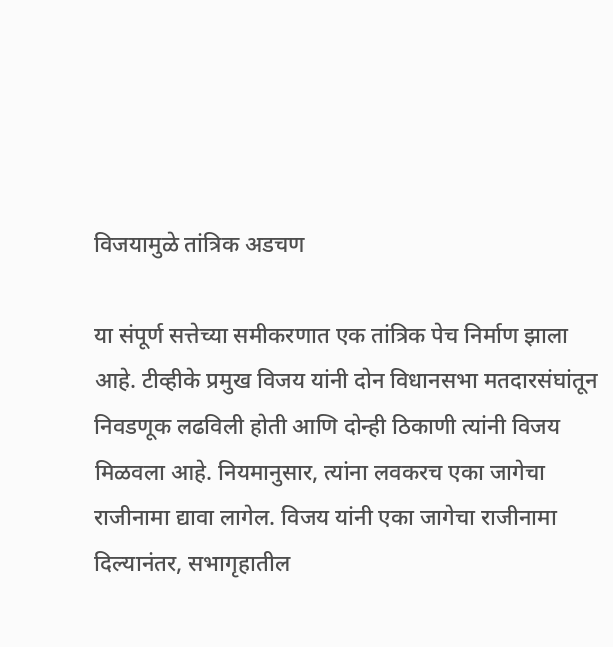विजयामुळे तांत्रिक अडचण

या संपूर्ण सत्तेच्या समीकरणात एक तांत्रिक पेच निर्माण झाला आहे. टीव्हीके प्रमुख विजय यांनी दोन विधानसभा मतदारसंघांतून निवडणूक लढविली होती आणि दोन्ही ठिकाणी त्यांनी विजय मिळवला आहे. नियमानुसार, त्यांना लवकरच एका जागेचा राजीनामा द्यावा लागेल. विजय यांनी एका जागेचा राजीनामा दिल्यानंतर, सभागृहातील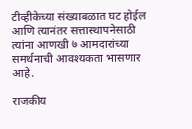टीव्हीकेच्या संख्याबळात घट होईल आणि त्यानंतर सत्तास्थापनेसाठी त्यांना आणखी ७ आमदारांच्या समर्थनाची आवश्यकता भासणार आहे.

राजकीय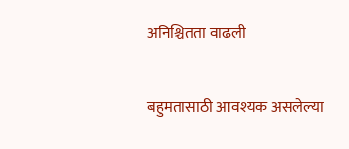अनिश्चितता वाढली

बहुमतासाठी आवश्यक असलेल्या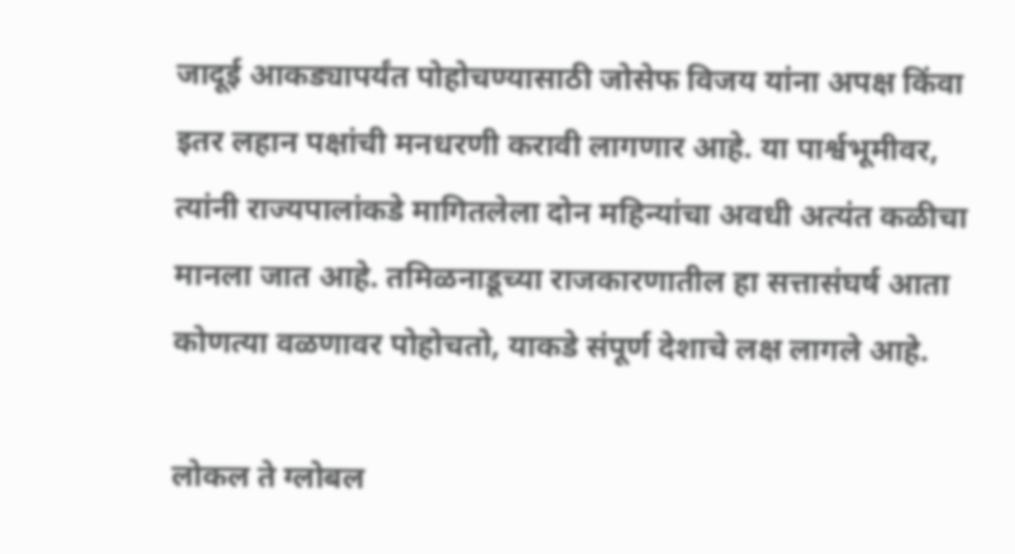जादूई आकड्यापर्यंत पोहोचण्यासाठी जोसेफ विजय यांना अपक्ष किंवा इतर लहान पक्षांची मनधरणी करावी लागणार आहे. या पार्श्वभूमीवर, त्यांनी राज्यपालांकडे मागितलेला दोन महिन्यांचा अवधी अत्यंत कळीचा मानला जात आहे. तमिळनाडूच्या राजकारणातील हा सत्तासंघर्ष आता कोणत्या वळणावर पोहोचतो, याकडे संपूर्ण देशाचे लक्ष लागले आहे.

लोकल ते ग्लोबल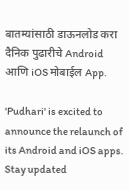बातम्यांसाठी डाऊनलोड करा दैनिक पुढारीचे Android आणि iOS मोबाईल App.

'Pudhari' is excited to announce the relaunch of its Android and iOS apps. Stay updated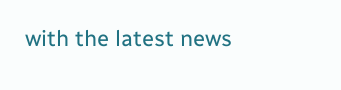with the latest news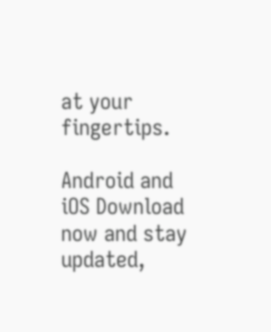at your fingertips.

Android and iOS Download now and stay updated,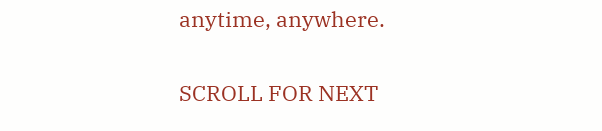anytime, anywhere.

SCROLL FOR NEXT